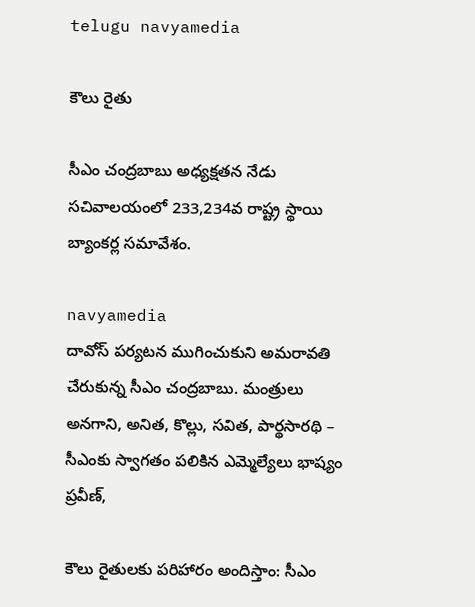telugu navyamedia

కౌలు రైతు

సీఎం చంద్రబాబు అధ్యక్షతన నేడు సచివాలయంలో 233,234వ రాష్ట్ర స్థాయి బ్యాంకర్ల సమావేశం.

navyamedia
దావోస్ పర్యటన ముగించుకుని అమరావతి చేరుకున్న సీఎం చంద్రబాబు. మంత్రులు అనగాని, అనిత, కొల్లు, సవిత, పార్థసారథి – సీఎంకు స్వాగతం పలికిన ఎమ్మెల్యేలు భాష్యం ప్రవీణ్,

కౌలు రైతులకు పరిహారం అందిస్తాం: సీఎం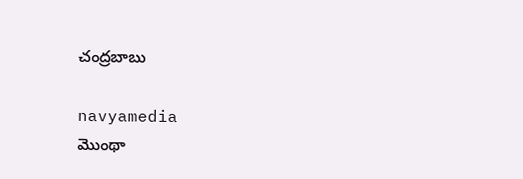చంద్రబాబు

navyamedia
మొంథా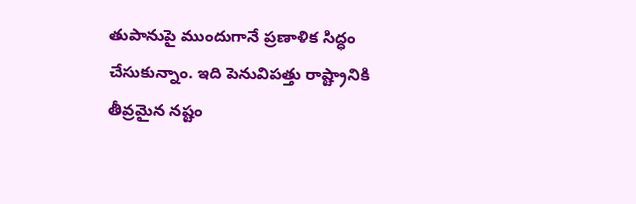తుపానుపై ముందుగానే ప్రణాళిక సిద్ధం చేసుకున్నాం. ఇది పెనువిపత్తు రాష్ట్రానికి తీవ్రమైన నష్టం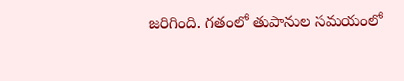జరిగింది. గతంలో తుపానుల సమయంలో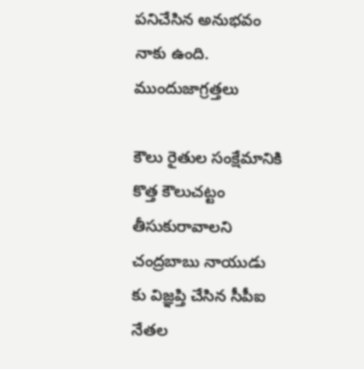పనిచేసిన అనుభవం నాకు ఉంది. ముందుజాగ్రత్తలు

కౌలు రైతుల సంక్షేమానికి కొత్త కౌలుచట్టం తీసుకురావాలని చంద్రబాబు నాయుడు కు విజ్ఞప్తి చేసిన సీపీఐ నేతల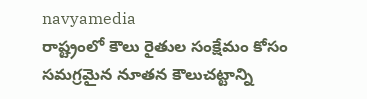navyamedia
రాష్ట్రంలో కౌలు రైతుల సంక్షేమం కోసం సమగ్రమైన నూతన కౌలుచట్టాన్ని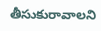తీసుకురావాలని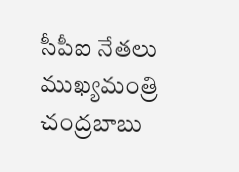సీపీఐ నేతలు ముఖ్యమంత్రి చంద్రబాబు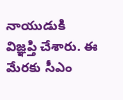నాయుడుకి విజ్ఞప్తి చేశారు. ఈ మేరకు సీఎం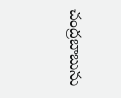చంద్రబాబును